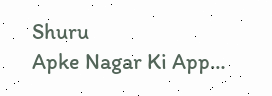Shuru
Apke Nagar Ki App…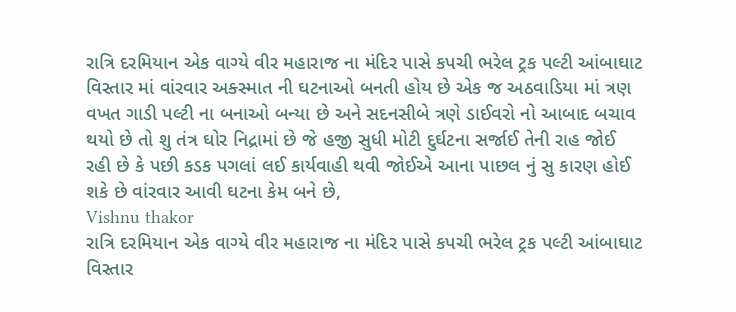રાત્રિ દરમિયાન એક વાગ્યે વીર મહારાજ ના મંદિર પાસે કપચી ભરેલ ટ્રક પલ્ટી આંબાઘાટ વિસ્તાર માં વાંરવાર અક્સ્માત ની ઘટનાઓ બનતી હોય છે એક જ અઠવાડિયા માં ત્રણ વખત ગાડી પલ્ટી ના બનાઓ બન્યા છે અને સદનસીબે ત્રણે ડાઈવરો નો આબાદ બચાવ થયો છે તો શુ તંત્ર ઘોર નિદ્રામાં છે જે હજી સુધી મોટી દુર્ઘટના સર્જાઈ તેની રાહ જોઈ રહી છે કે પછી કડક પગલાં લઈ કાર્યવાહી થવી જોઈએ આના પાછલ નું સુ કારણ હોઈ શકે છે વાંરવાર આવી ઘટના કેમ બને છે,
Vishnu thakor
રાત્રિ દરમિયાન એક વાગ્યે વીર મહારાજ ના મંદિર પાસે કપચી ભરેલ ટ્રક પલ્ટી આંબાઘાટ વિસ્તાર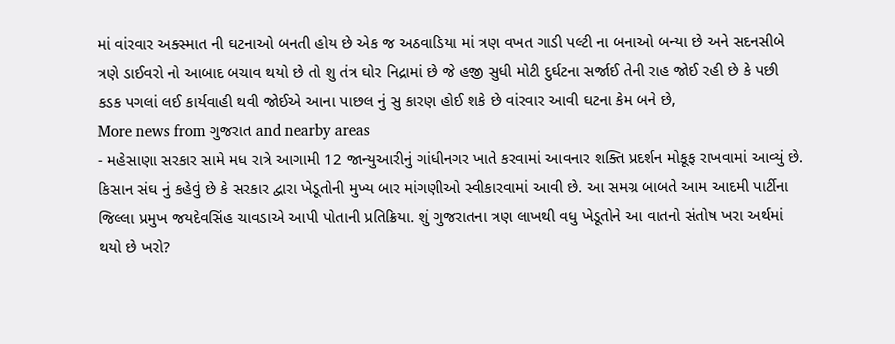માં વાંરવાર અક્સ્માત ની ઘટનાઓ બનતી હોય છે એક જ અઠવાડિયા માં ત્રણ વખત ગાડી પલ્ટી ના બનાઓ બન્યા છે અને સદનસીબે ત્રણે ડાઈવરો નો આબાદ બચાવ થયો છે તો શુ તંત્ર ઘોર નિદ્રામાં છે જે હજી સુધી મોટી દુર્ઘટના સર્જાઈ તેની રાહ જોઈ રહી છે કે પછી કડક પગલાં લઈ કાર્યવાહી થવી જોઈએ આના પાછલ નું સુ કારણ હોઈ શકે છે વાંરવાર આવી ઘટના કેમ બને છે,
More news from ગુજરાત and nearby areas
- મહેસાણા સરકાર સામે મધ રાત્રે આગામી 12 જાન્યુઆરીનું ગાંધીનગર ખાતે કરવામાં આવનાર શક્તિ પ્રદર્શન મોકૂફ રાખવામાં આવ્યું છે. કિસાન સંઘ નું કહેવું છે કે સરકાર દ્વારા ખેડૂતોની મુખ્ય બાર માંગણીઓ સ્વીકારવામાં આવી છે. આ સમગ્ર બાબતે આમ આદમી પાર્ટીના જિલ્લા પ્રમુખ જયદેવસિંહ ચાવડાએ આપી પોતાની પ્રતિક્રિયા. શું ગુજરાતના ત્રણ લાખથી વધુ ખેડૂતોને આ વાતનો સંતોષ ખરા અર્થમાં થયો છે ખરો?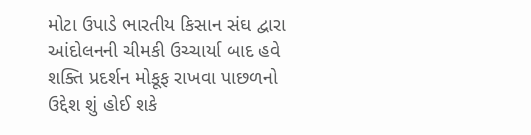મોટા ઉપાડે ભારતીય કિસાન સંઘ દ્વારા આંદોલનની ચીમકી ઉચ્ચાર્યા બાદ હવે શક્તિ પ્રદર્શન મોકૂફ રાખવા પાછળનો ઉદ્દેશ શું હોઈ શકે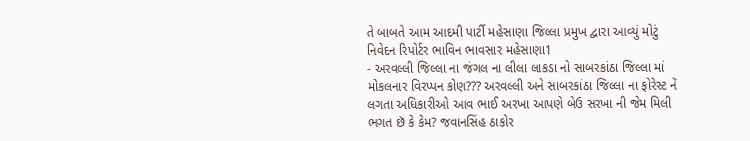તે બાબતે આમ આદમી પાર્ટી મહેસાણા જિલ્લા પ્રમુખ દ્વારા આવ્યું મોટું નિવેદન રિપોર્ટર ભાવિન ભાવસાર મહેસાણા1
- અરવલ્લી જિલ્લા ના જંગલ ના લીલા લાકડા નો સાબરકાંઠા જિલ્લા માં મોકલનાર વિરપ્પન કોણ??? અરવલ્લી અને સાબરકાંઠા જિલ્લા ના ફોરેસ્ટ નેં લગતા અધિકારીઓ આવ ભાઈ અરખા આપણે બેઉ સરખા ની જેમ મિલી ભગત છૅ કે કેમ? જવાનસિંહ ઠાકોર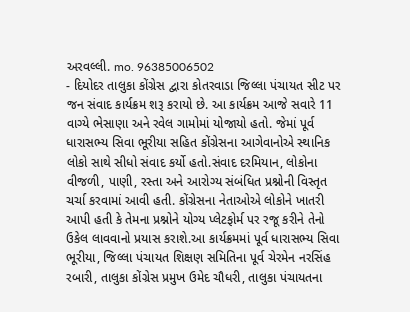અરવલ્લી. mo. 96385006502
- દિયોદર તાલુકા કોંગ્રેસ દ્વારા કોતરવાડા જિલ્લા પંચાયત સીટ પર જન સંવાદ કાર્યક્રમ શરૂ કરાયો છે. આ કાર્યક્રમ આજે સવારે 11 વાગ્યે ભેસાણા અને રવેલ ગામોમાં યોજાયો હતો. જેમાં પૂર્વ ધારાસભ્ય સિવા ભૂરીયા સહિત કોંગ્રેસના આગેવાનોએ સ્થાનિક લોકો સાથે સીધો સંવાદ કર્યો હતો.સંવાદ દરમિયાન, લોકોના વીજળી, પાણી, રસ્તા અને આરોગ્ય સંબંધિત પ્રશ્નોની વિસ્તૃત ચર્ચા કરવામાં આવી હતી. કોંગ્રેસના નેતાઓએ લોકોને ખાતરી આપી હતી કે તેમના પ્રશ્નોને યોગ્ય પ્લેટફોર્મ પર રજૂ કરીને તેનો ઉકેલ લાવવાનો પ્રયાસ કરાશે.આ કાર્યક્રમમાં પૂર્વ ધારાસભ્ય સિવા ભૂરીયા, જિલ્લા પંચાયત શિક્ષણ સમિતિના પૂર્વ ચેરમેન નરસિંહ રબારી, તાલુકા કોંગ્રેસ પ્રમુખ ઉમેદ ચૌધરી, તાલુકા પંચાયતના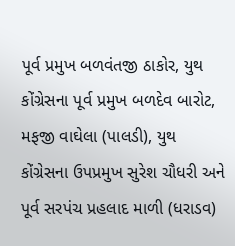પૂર્વ પ્રમુખ બળવંતજી ઠાકોર, યુથ કોંગ્રેસના પૂર્વ પ્રમુખ બળદેવ બારોટ, મફજી વાઘેલા (પાલડી), યુથ કોંગ્રેસના ઉપપ્રમુખ સુરેશ ચૌધરી અને પૂર્વ સરપંચ પ્રહલાદ માળી (ધરાડવ)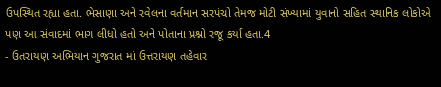ઉપસ્થિત રહ્યા હતા. ભેસાણા અને રવેલના વર્તમાન સરપંચો તેમજ મોટી સંખ્યામાં યુવાનો સહિત સ્થાનિક લોકોએ પણ આ સંવાદમાં ભાગ લીધો હતો અને પોતાના પ્રશ્નો રજૂ કર્યા હતા.4
- ઉતરાયણ અભિયાન ગુજરાત માં ઉત્તરાયણ તહેવાર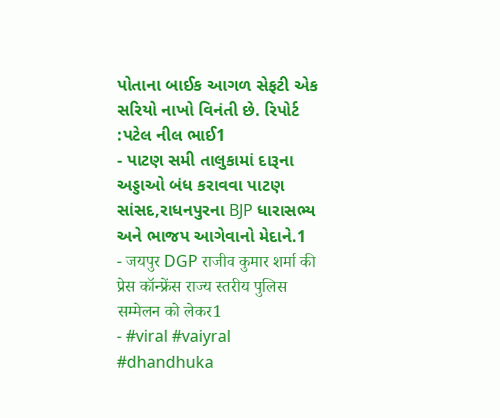પોતાના બાઈક આગળ સેફટી એક સરિયો નાખો વિનંતી છે. રિપોર્ટ :પટેલ નીલ ભાઈ1
- પાટણ સમી તાલુકામાં દારૂના અડ્ડાઓ બંધ કરાવવા પાટણ સાંસદ,રાધનપુરના BJP ધારાસભ્ય અને ભાજપ આગેવાનો મેદાને.1
- जयपुर DGP राजीव कुमार शर्मा की प्रेस कॉन्फ्रेंस राज्य स्तरीय पुलिस सम्मेलन को लेकर1
- #viral #vaiyral #dhandhuka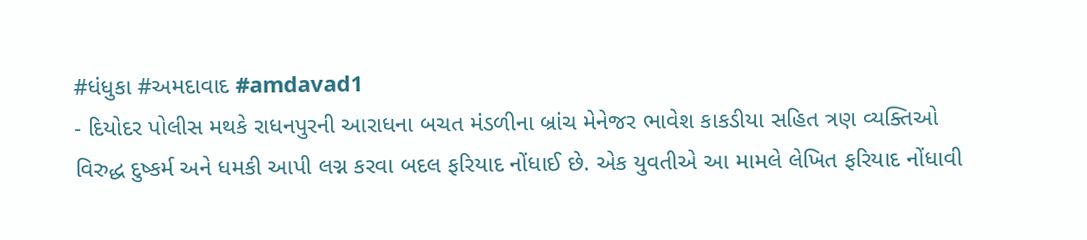#ધંધુકા #અમદાવાદ #amdavad1
- દિયોદર પોલીસ મથકે રાધનપુરની આરાધના બચત મંડળીના બ્રાંચ મેનેજર ભાવેશ કાકડીયા સહિત ત્રણ વ્યક્તિઓ વિરુદ્ધ દુષ્કર્મ અને ધમકી આપી લગ્ન કરવા બદલ ફરિયાદ નોંધાઈ છે. એક યુવતીએ આ મામલે લેખિત ફરિયાદ નોંધાવી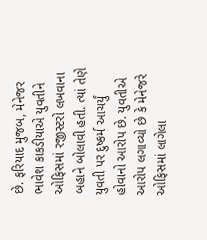છે. ફરિયાદ મુજબ, મેનેજર ભાવેશ કાકડીયાએ યુવતીને ઓફિસમાં રજીસ્ટરો લખવાના બહાને બોલાવી હતી. ત્યાં તેણે યુવતી પર દુષ્કર્મ આચર્યું હોવાનો આરોપ છે. યુવતીએ આરોપ લગાવ્યો છે કે મેનેજરે ઓફિસમાં લાગેલા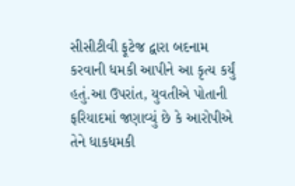સીસીટીવી ફૂટેજ દ્વારા બદનામ કરવાની ધમકી આપીને આ કૃત્ય કર્યું હતું.આ ઉપરાંત, યુવતીએ પોતાની ફરિયાદમાં જણાવ્યું છે કે આરોપીએ તેને ધાકધમકી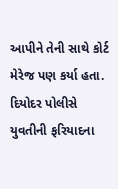આપીને તેની સાથે કોર્ટ મેરેજ પણ કર્યા હતા. દિયોદર પોલીસે યુવતીની ફરિયાદના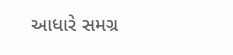આધારે સમગ્ર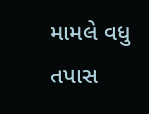મામલે વધુ તપાસ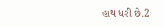હાથ ધરી છે.2